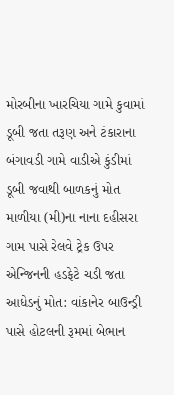મોરબીના ખારચિયા ગામે કુવામાં ડૂબી જતા તરૂણ અને ટંકારાના બંગાવડી ગામે વાડીએ કુંડીમાં ડૂબી જવાથી બાળકનું મોત માળીયા (મી)ના નાના દહીસરા ગામ પાસે રેલવે ટ્રેક ઉપર એન્જિનની હડફેટે ચડી જતા આધેડનું મોત: વાંકાનેર બાઉન્ડ્રી પાસે હોટલની રૂમમાં બેભાન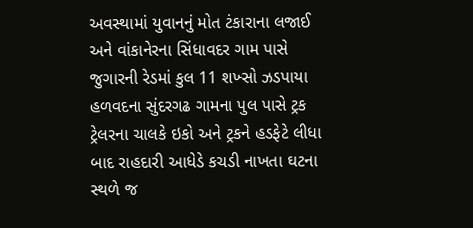અવસ્થામાં યુવાનનું મોત ટંકારાના લજાઈ અને વાંકાનેરના સિંધાવદર ગામ પાસે જુગારની રેડમાં કુલ 11 શખ્સો ઝડપાયા હળવદના સુંદરગઢ ગામના પુલ પાસે ટ્રક ટ્રેલરના ચાલકે ઇકો અને ટ્રકને હડફેટે લીધા બાદ રાહદારી આધેડે કચડી નાખતા ઘટના સ્થળે જ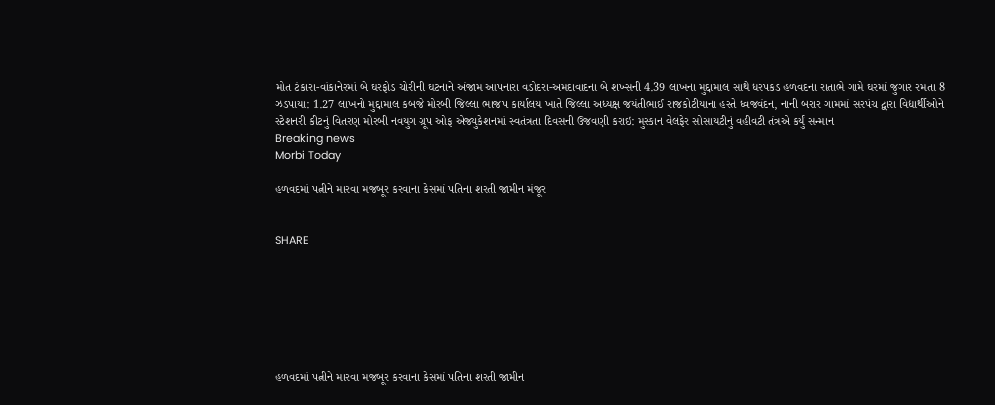મોત ટંકારા-વાંકાનેરમાં બે ઘરફોડ ચોરીની ઘટનાને અંજામ આપનારા વડોદરા-અમદાવાદના બે શખ્સની 4.39 લાખના મુદ્દામાલ સાથે ધરપકડ હળવદના રાતાભે ગામે ઘરમાં જુગાર રમતા 8 ઝડપાયા: 1.27 લાખનો મુદ્દામાલ કબજે મોરબી જિલ્લા ભાજપ કાર્યાલય ખાતે જિલ્લા અધ્યક્ષ જયંતીભાઈ રાજકોટીયાના હસ્તે ધ્વજવંદન, નાની બરાર ગામમાં સરપંચ દ્વારા વિદ્યાર્થીઓને સ્ટેશનરી કીટનું વિતરણ મોરબી નવયુગ ગ્રૂપ ઓફ એજ્યુકેશનમાં સ્વતંત્રતા દિવસની ઉજવણી કરાઇ: મુસ્કાન વેલફેર સોસાયટીનું વહીવટી તંત્રએ કર્યું સન્માન
Breaking news
Morbi Today

હળવદમાં પત્નીને મારવા મજબૂર કરવાના કેસમાં પતિના શરતી જામીન મંજૂર


SHARE







હળવદમાં પત્નીને મારવા મજબૂર કરવાના કેસમાં પતિના શરતી જામીન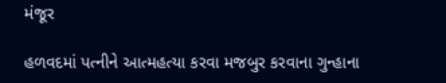મંજૂર

હળવદમાં પત્નીને આત્મહત્યા કરવા મજબુર કરવાના ગુન્હાના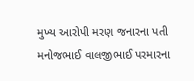મુખ્ય આરોપી મરણ જનારના પતી મનોજભાઈ વાલજીભાઈ પરમારના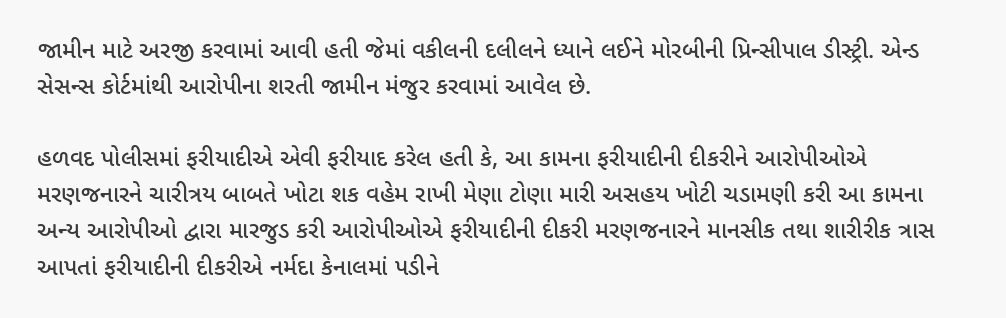જામીન માટે અરજી કરવામાં આવી હતી જેમાં વકીલની દલીલને ધ્યાને લઈને મોરબીની પ્રિન્સીપાલ ડીસ્ટ્રી. એન્ડ સેસન્સ કોર્ટમાંથી આરોપીના શરતી જામીન મંજુર કરવામાં આવેલ છે.

હળવદ પોલીસમાં ફરીયાદીએ એવી ફરીયાદ કરેલ હતી કે, આ કામના ફરીયાદીની દીકરીને આરોપીઓએ મરણજનારને ચારીત્રય બાબતે ખોટા શક વહેમ રાખી મેણા ટોણા મારી અસહય ખોટી ચડામણી કરી આ કામના અન્ય આરોપીઓ દ્વારા મારજુડ કરી આરોપીઓએ ફરીયાદીની દીકરી મરણજનારને માનસીક તથા શારીરીક ત્રાસ આપતાં ફરીયાદીની દીકરીએ નર્મદા કેનાલમાં પડીને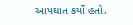આપઘાત કર્યો હતો.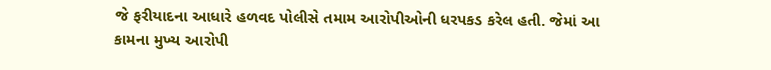જે ફરીયાદના આધારે હળવદ પોલીસે તમામ આરોપીઓની ધરપકડ કરેલ હતી. જેમાં આ કામના મુખ્ય આરોપી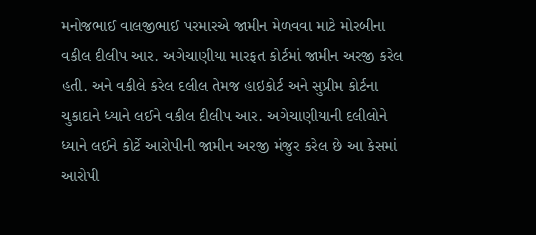મનોજભાઈ વાલજીભાઈ પરમારએ જામીન મેળવવા માટે મોરબીના વકીલ દીલીપ આર. અગેચાણીયા મારફત કોર્ટમાં જામીન અરજી કરેલ હતી. અને વકીલે કરેલ દલીલ તેમજ હાઇકોર્ટ અને સુપ્રીમ કોર્ટના ચુકાદાને ધ્યાને લઈને વકીલ દીલીપ આર. અગેચાણીયાની દલીલોને ધ્યાને લઈને કોર્ટે આરોપીની જામીન અરજી મંજુર કરેલ છે આ કેસમાં આરોપી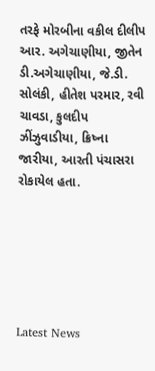તરફે મોરબીના વકીલ દીલીપ આર. અગેચાણીયા, જીતેન ડી.અગેચાણીયા, જે.ડી. સોલંકી, હીતેશ પરમાર, રવી ચાવડા, કુલદીપ ઝીંઝુવાડીયા, ક્રિષ્ના જારીયા, આરતી પંચાસરા રોકાયેલ હતા.






Latest News